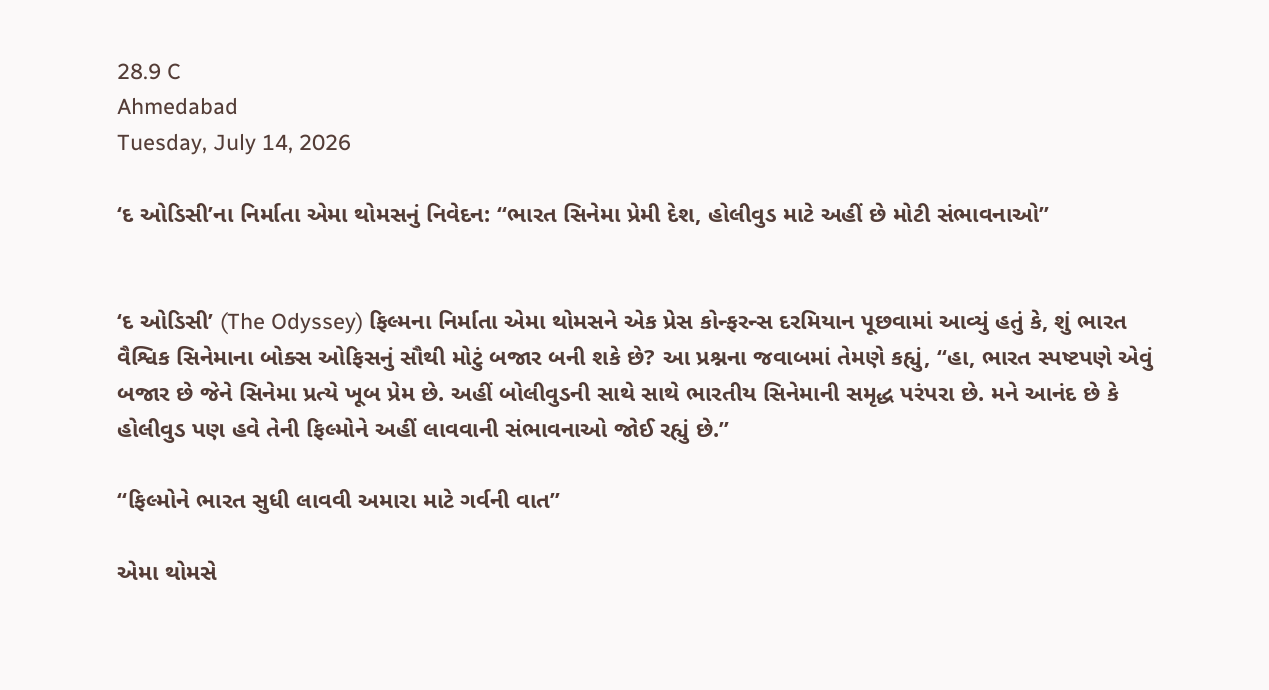28.9 C
Ahmedabad
Tuesday, July 14, 2026

‘દ ઓડિસી’ના નિર્માતા એમા થોમસનું નિવેદન: “ભારત સિનેમા પ્રેમી દેશ, હોલીવુડ માટે અહીં છે મોટી સંભાવનાઓ”


‘દ ઓડિસી’ (The Odyssey) ફિલ્મના નિર્માતા એમા થોમસને એક પ્રેસ કોન્ફરન્સ દરમિયાન પૂછવામાં આવ્યું હતું કે, શું ભારત વૈશ્વિક સિનેમાના બોક્સ ઓફિસનું સૌથી મોટું બજાર બની શકે છે? આ પ્રશ્નના જવાબમાં તેમણે કહ્યું, “હા, ભારત સ્પષ્ટપણે એવું બજાર છે જેને સિનેમા પ્રત્યે ખૂબ પ્રેમ છે. અહીં બોલીવુડની સાથે સાથે ભારતીય સિનેમાની સમૃદ્ધ પરંપરા છે. મને આનંદ છે કે હોલીવુડ પણ હવે તેની ફિલ્મોને અહીં લાવવાની સંભાવનાઓ જોઈ રહ્યું છે.”

“ફિલ્મોને ભારત સુધી લાવવી અમારા માટે ગર્વની વાત”

એમા થોમસે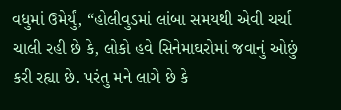વધુમાં ઉમેર્યું, “હોલીવુડમાં લાંબા સમયથી એવી ચર્ચા ચાલી રહી છે કે, લોકો હવે સિનેમાઘરોમાં જવાનું ઓછું કરી રહ્યા છે. પરંતુ મને લાગે છે કે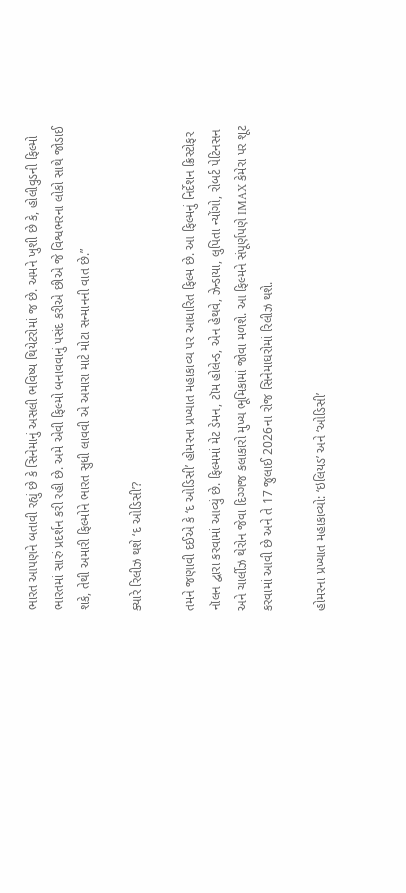ભારત આપણને બતાવી રહ્યું છે કે સિનેમાનું અસલી ભવિષ્ય થિયેટરોમાં જ છે. અમને ખુશી છે કે, હોલીવુડની ફિલ્મો ભારતમાં સારું પ્રદર્શન કરી રહી છે. અમે એવી ફિલ્મો બનાવવાનું પસંદ કરીએ છીએ જે વિશ્વભરના લોકો સાથે જોડાઈ શકે, તેથી અમારી ફિલ્મોને ભારત સુધી લાવવી એ અમારા માટે મોટા સન્માનની વાત છે.”

ક્યારે રિલીઝ થશે ‘દ ઓડિસી’?

તમને જણાવી દઈએ કે ‘દ ઓડિસી’ હોમરના પ્રખ્યાત મહાકાવ્ય પર આધારિત ફિલ્મ છે. આ ફિલ્મનું નિર્દેશન ક્રિસ્ટોફર નૉલન દ્વારા કરવામાં આવ્યું છે. ફિલ્મમાં મેટ ડેમન, ટૉમ હોલેન્ડ, એન હેથવે, ઝેન્ડાયા, લુપિતા ન્યોંગો, રોબર્ટ પેટિનસન અને ચાર્લીઝ થેરોન જેવા દિગ્ગજ કલાકારો મુખ્ય ભૂમિકામાં જોવા મળશે. આ ફિલ્મને સંપૂર્ણપણે IMAX કેમેરા પર શૂટ કરવામાં આવી છે અને તે 17 જુલાઈ 2026ના રોજ સિનેમાઘરોમાં રિલીઝ થશે.

હોમરના પ્રખ્યાત મહાકાવ્યો: ‘ઇલિયડ’ અને ‘ઓડિસી’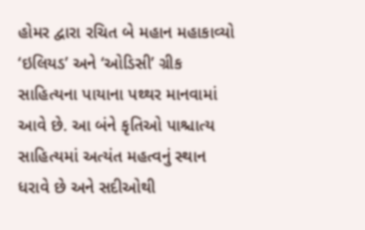હોમર દ્વારા રચિત બે મહાન મહાકાવ્યો ‘ઇલિયડ’ અને ‘ઓડિસી’ ગ્રીક સાહિત્યના પાયાના પથ્થર માનવામાં આવે છે. આ બંને કૃતિઓ પાશ્ચાત્ય સાહિત્યમાં અત્યંત મહત્વનું સ્થાન ધરાવે છે અને સદીઓથી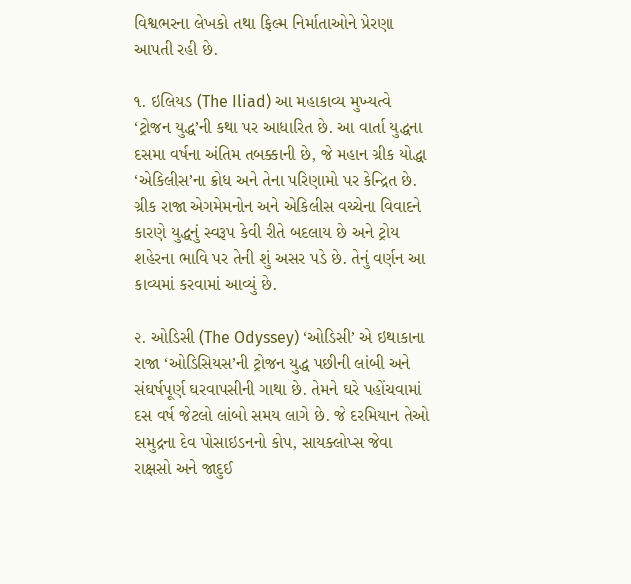વિશ્વભરના લેખકો તથા ફિલ્મ નિર્માતાઓને પ્રેરણા આપતી રહી છે.

૧. ઇલિયડ (The Iliad) આ મહાકાવ્ય મુખ્યત્વે ‘ટ્રોજન યુદ્ધ’ની કથા પર આધારિત છે. આ વાર્તા યુદ્ધના દસમા વર્ષના અંતિમ તબક્કાની છે, જે મહાન ગ્રીક યોદ્ધા ‘એકિલીસ’ના ક્રોધ અને તેના પરિણામો પર કેન્દ્રિત છે. ગ્રીક રાજા એગમેમનોન અને એકિલીસ વચ્ચેના વિવાદને કારણે યુદ્ધનું સ્વરૂપ કેવી રીતે બદલાય છે અને ટ્રોય શહેરના ભાવિ પર તેની શું અસર પડે છે. તેનું વર્ણન આ કાવ્યમાં કરવામાં આવ્યું છે.

૨. ઓડિસી (The Odyssey) ‘ઓડિસી’ એ ઇથાકાના રાજા ‘ઓડિસિયસ’ની ટ્રોજન યુદ્ધ પછીની લાંબી અને સંઘર્ષપૂર્ણ ઘરવાપસીની ગાથા છે. તેમને ઘરે પહોંચવામાં દસ વર્ષ જેટલો લાંબો સમય લાગે છે. જે દરમિયાન તેઓ સમુદ્રના દેવ પોસાઇડનનો કોપ, સાયક્લોપ્સ જેવા રાક્ષસો અને જાદુઈ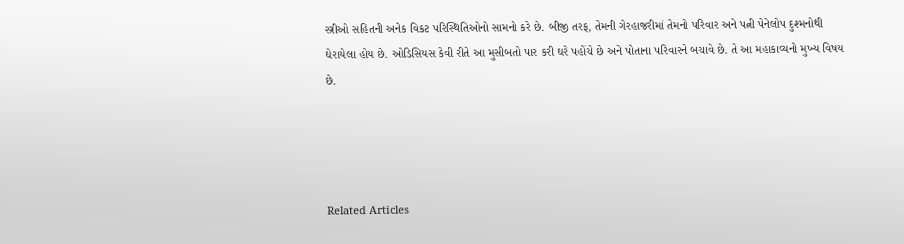સ્ત્રીઓ સહિતની અનેક વિકટ પરિસ્થિતિઓનો સામનો કરે છે. બીજી તરફ, તેમની ગેરહાજરીમાં તેમનો પરિવાર અને પત્ની પેનેલોપ દુશ્મનોથી ઘેરાયેલા હોય છે. ઓડિસિયસ કેવી રીતે આ મુસીબતો પાર કરી ઘરે પહોંચે છે અને પોતાના પરિવારને બચાવે છે. તે આ મહાકાવ્યનો મુખ્ય વિષય છે.




Related Articles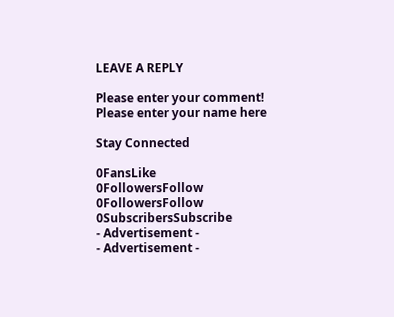LEAVE A REPLY

Please enter your comment!
Please enter your name here

Stay Connected

0FansLike
0FollowersFollow
0FollowersFollow
0SubscribersSubscribe
- Advertisement -
- Advertisement -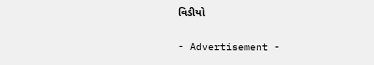વિડીયો

- Advertisement -